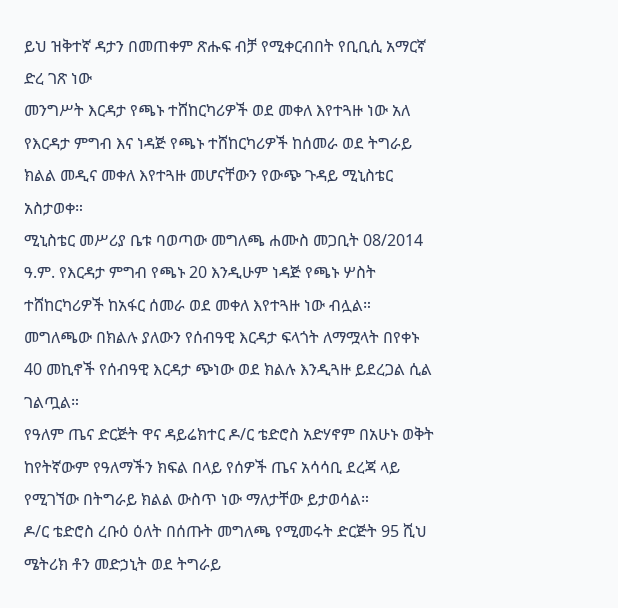ይህ ዝቅተኛ ዳታን በመጠቀም ጽሑፍ ብቻ የሚቀርብበት የቢቢሲ አማርኛ ድረ ገጽ ነው
መንግሥት እርዳታ የጫኑ ተሸከርካሪዎች ወደ መቀለ እየተጓዙ ነው አለ
የእርዳታ ምግብ እና ነዳጅ የጫኑ ተሸከርካሪዎች ከሰመራ ወደ ትግራይ ክልል መዲና መቀለ እየተጓዙ መሆናቸውን የውጭ ጉዳይ ሚኒስቴር አስታወቀ።
ሚኒስቴር መሥሪያ ቤቱ ባወጣው መግለጫ ሐሙስ መጋቢት 08/2014 ዓ.ም. የእርዳታ ምግብ የጫኑ 20 እንዲሁም ነዳጅ የጫኑ ሦስት ተሸከርካሪዎች ከአፋር ሰመራ ወደ መቀለ እየተጓዙ ነው ብሏል።
መግለጫው በክልሉ ያለውን የሰብዓዊ እርዳታ ፍላጎት ለማሟላት በየቀኑ 40 መኪኖች የሰብዓዊ እርዳታ ጭነው ወደ ክልሉ እንዲጓዙ ይደረጋል ሲል ገልጧል።
የዓለም ጤና ድርጅት ዋና ዳይሬክተር ዶ/ር ቴድሮስ አድሃኖም በአሁኑ ወቅት ከየትኛውም የዓለማችን ክፍል በላይ የሰዎች ጤና አሳሳቢ ደረጃ ላይ የሚገኘው በትግራይ ክልል ውስጥ ነው ማለታቸው ይታወሳል።
ዶ/ር ቴድሮስ ረቡዕ ዕለት በሰጡት መግለጫ የሚመሩት ድርጅት 95 ሺህ ሜትሪክ ቶን መድኃኒት ወደ ትግራይ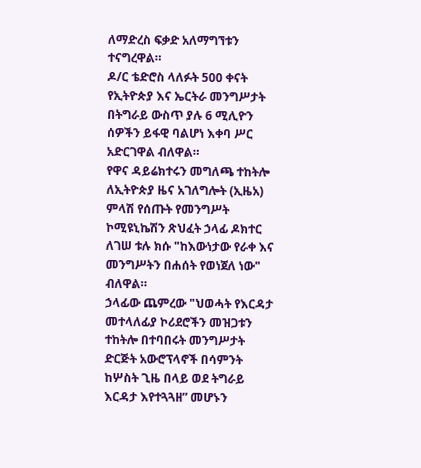ለማድረስ ፍቃድ አለማግኘቱን ተናግረዋል።
ዶ/ር ቴድሮስ ላለፉት 500 ቀናት የኢትዮጵያ እና ኤርትራ መንግሥታት በትግራይ ውስጥ ያሉ 6 ሚሊዮን ሰዎችን ይፋዊ ባልሆነ እቀባ ሥር አድርገዋል ብለዋል።
የዋና ዳይሬክተሩን መግለጫ ተከትሎ ለኢትዮጵያ ዜና አገለግሎት (ኢዜአ) ምላሽ የሰጡት የመንግሥት ኮሚዩኒኬሽን ጽህፈት ኃላፊ ዶክተር ለገሠ ቱሉ ክሱ "ከእውነታው የራቀ እና መንግሥትን በሐሰት የወነጀለ ነው" ብለዋል።
ኃላፊው ጨምረው "ህወሓት የእርዳታ መተላለፊያ ኮሪደሮችን መዝጋቱን ተከትሎ በተባበሩት መንግሥታት ድርጅት አውሮፕላኖች በሳምንት ከሦስት ጊዜ በላይ ወደ ትግራይ እርዳታ እየተጓጓዘ” መሆኑን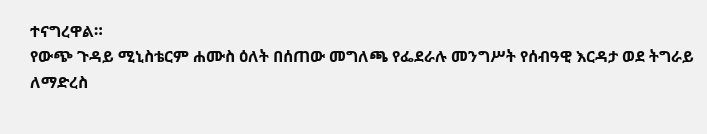ተናግረዋል።
የውጭ ጉዳይ ሚኒስቴርም ሐሙስ ዕለት በሰጠው መግለጫ የፌደራሉ መንግሥት የሰብዓዊ እርዳታ ወደ ትግራይ ለማድረስ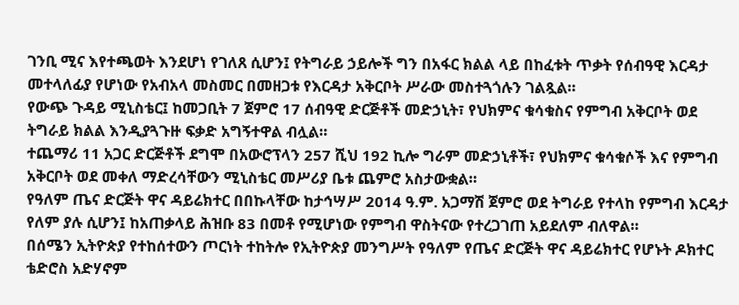ገንቢ ሚና እየተጫወት እንደሆነ የገለጸ ሲሆን፤ የትግራይ ኃይሎች ግን በአፋር ክልል ላይ በከፈቱት ጥቃት የሰብዓዊ እርዳታ መተላለፊያ የሆነው የአብአላ መስመር በመዘጋቱ የእርዳታ አቅርቦት ሥራው መስተጓጎሉን ገልጿል።
የውጭ ጉዳይ ሚኒስቴር፤ ከመጋቢት 7 ጀምሮ 17 ሰብዓዊ ድርጅቶች መድኃኒት፣ የህክምና ቁሳቁስና የምግብ አቅርቦት ወደ ትግራይ ክልል እንዲያጓጉዙ ፍቃድ አግኝተዋል ብሏል።
ተጨማሪ 11 አጋር ድርጅቶች ደግሞ በአውሮፕላን 257 ሺህ 192 ኪሎ ግራም መድኃኒቶች፣ የህክምና ቁሳቁሶች እና የምግብ አቅርቦት ወደ መቀለ ማድረሳቸውን ሚኒስቴር መሥሪያ ቤቱ ጨምሮ አስታውቋል።
የዓለም ጤና ድርጅት ዋና ዳይሬክተር በበኩላቸው ከታኅሣሥ 2014 ዓ.ም. አጋማሽ ጀምሮ ወደ ትግራይ የተላከ የምግብ እርዳታ የለም ያሉ ሲሆን፤ ከአጠቃላይ ሕዝቡ 83 በመቶ የሚሆነው የምግብ ዋስትናው የተረጋገጠ አይደለም ብለዋል።
በሰሜን ኢትዮጵያ የተከሰተውን ጦርነት ተከትሎ የኢትዮጵያ መንግሥት የዓለም የጤና ድርጅት ዋና ዳይሬክተር የሆኑት ዶክተር ቴድሮስ አድሃኖም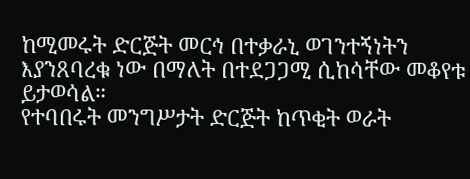ከሚመሩት ድርጅት መርኅ በተቃራኒ ወገንተኝነትን እያንጸባረቁ ነው በማለት በተደጋጋሚ ሲከሳቸው መቆየቱ ይታወሳል።
የተባበሩት መንግሥታት ድርጅት ከጥቂት ወራት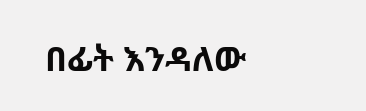በፊት እንዳለው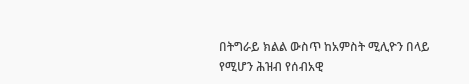በትግራይ ክልል ውስጥ ከአምስት ሚሊዮን በላይ የሚሆን ሕዝብ የሰብአዊ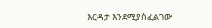እርዳታ እንደሚያስፈልገው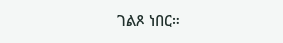ገልጾ ነበር።